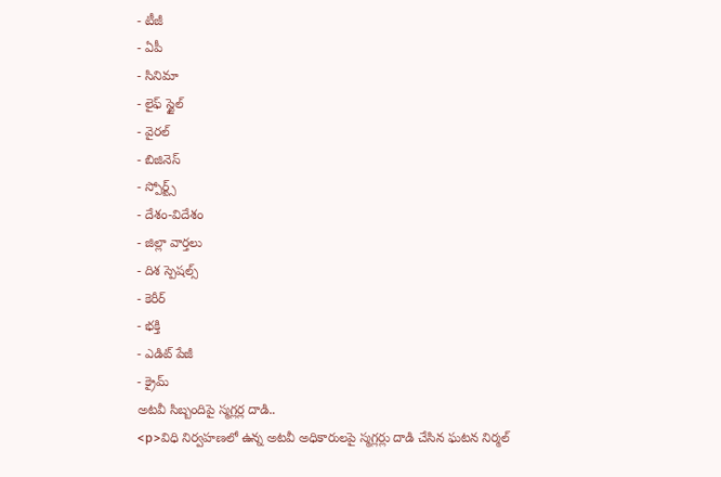- టీజీ
- ఏపీ
- సినిమా
- లైఫ్ స్టైల్
- వైరల్
- బిజినెస్
- స్పోర్ట్స్
- దేశం-విదేశం
- జిల్లా వార్తలు
- దిశ స్పెషల్స్
- కెరీర్
- భక్తి
- ఎడిట్ పేజీ
- క్రైమ్
అటవీ సిబ్బందిపై స్మగ్లర్ల దాడి..
<p>విధి నిర్వహణలో ఉన్న అటవీ అధికారులపై స్మగ్లర్లు దాడి చేసిన ఘటన నిర్మల్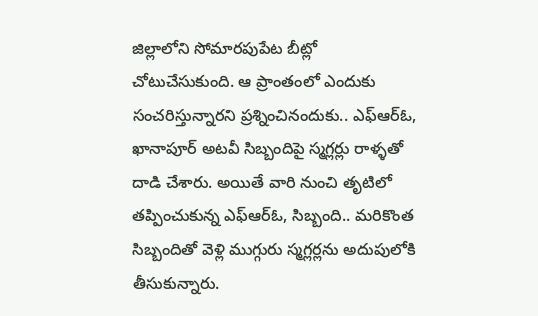జిల్లాలోని సోమారపుపేట బీట్లో చోటుచేసుకుంది. ఆ ప్రాంతంలో ఎందుకు సంచరిస్తున్నారని ప్రశ్నించినందుకు.. ఎఫ్ఆర్ఓ, ఖానాపూర్ అటవీ సిబ్బందిపై స్మగ్లర్లు రాళ్ళతో దాడి చేశారు. అయితే వారి నుంచి తృటిలో తప్పించుకున్న ఎఫ్ఆర్ఓ, సిబ్బంది.. మరికొంత సిబ్బందితో వెళ్లి ముగ్గురు స్మగ్లర్లను అదుపులోకి తీసుకున్నారు.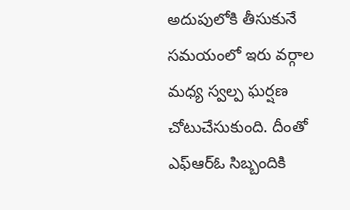అదుపులోకి తీసుకునే సమయంలో ఇరు వర్గాల మధ్య స్వల్ప ఘర్షణ చోటుచేసుకుంది. దీంతో ఎఫ్ఆర్ఓ సిబ్బందికి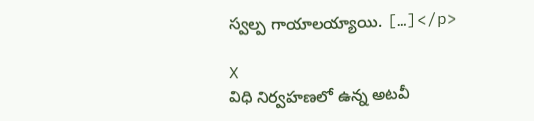స్వల్ప గాయాలయ్యాయి. […]</p>

X
విధి నిర్వహణలో ఉన్న అటవీ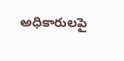అధికారులపై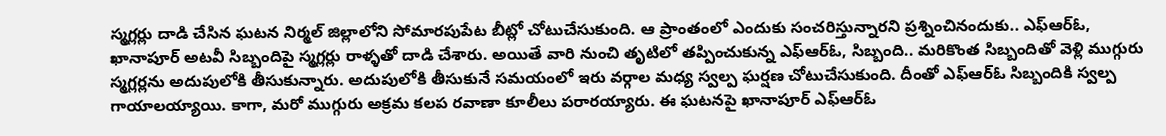స్మగ్లర్లు దాడి చేసిన ఘటన నిర్మల్ జిల్లాలోని సోమారపుపేట బీట్లో చోటుచేసుకుంది. ఆ ప్రాంతంలో ఎందుకు సంచరిస్తున్నారని ప్రశ్నించినందుకు.. ఎఫ్ఆర్ఓ, ఖానాపూర్ అటవీ సిబ్బందిపై స్మగ్లర్లు రాళ్ళతో దాడి చేశారు. అయితే వారి నుంచి తృటిలో తప్పించుకున్న ఎఫ్ఆర్ఓ, సిబ్బంది.. మరికొంత సిబ్బందితో వెళ్లి ముగ్గురు స్మగ్లర్లను అదుపులోకి తీసుకున్నారు. అదుపులోకి తీసుకునే సమయంలో ఇరు వర్గాల మధ్య స్వల్ప ఘర్షణ చోటుచేసుకుంది. దీంతో ఎఫ్ఆర్ఓ సిబ్బందికి స్వల్ప గాయాలయ్యాయి. కాగా, మరో ముగ్గురు అక్రమ కలప రవాణా కూలీలు పరారయ్యారు. ఈ ఘటనపై ఖానాపూర్ ఎఫ్ఆర్ఓ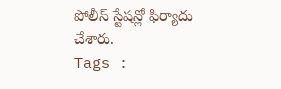పోలీస్ స్టేషన్లో ఫిర్యాదు చేశారు.
Tags :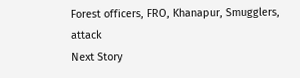Forest officers, FRO, Khanapur, Smugglers, attack
Next Story